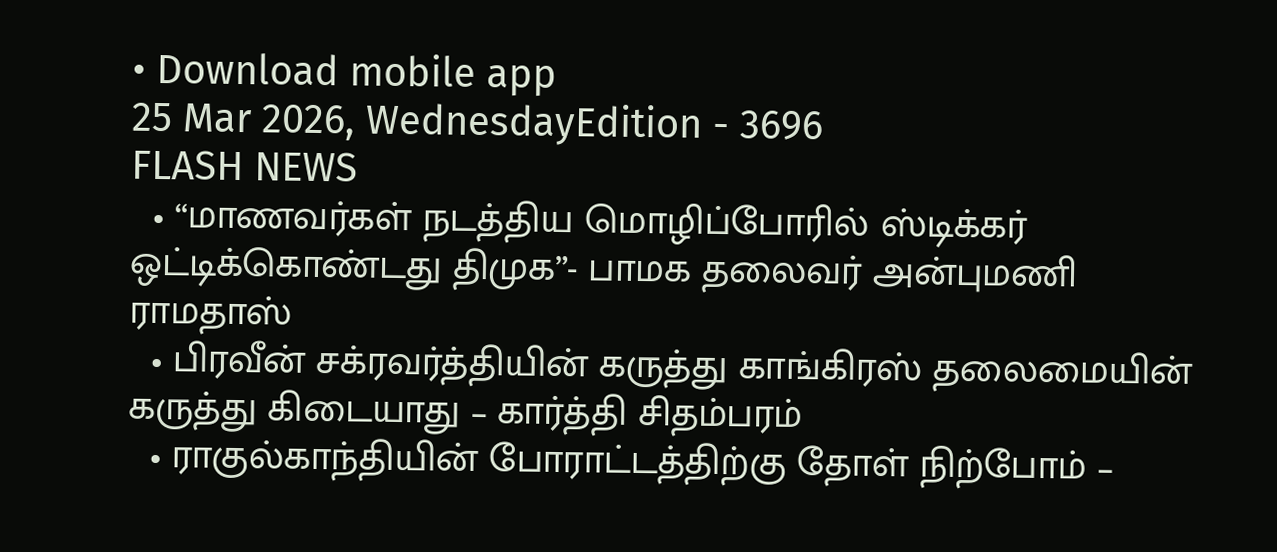• Download mobile app
25 Mar 2026, WednesdayEdition - 3696
FLASH NEWS
  • “மாணவர்கள் நடத்திய மொழிப்போரில் ஸ்டிக்கர் ஒட்டிக்கொண்டது திமுக”- பாமக தலைவர் அன்புமணி ராமதாஸ்
  • பிரவீன் சக்ரவர்த்தியின் கருத்து காங்கிரஸ் தலைமையின் கருத்து கிடையாது – கார்த்தி சிதம்பரம்
  • ராகுல்காந்தியின் போராட்டத்திற்கு தோள் நிற்போம் –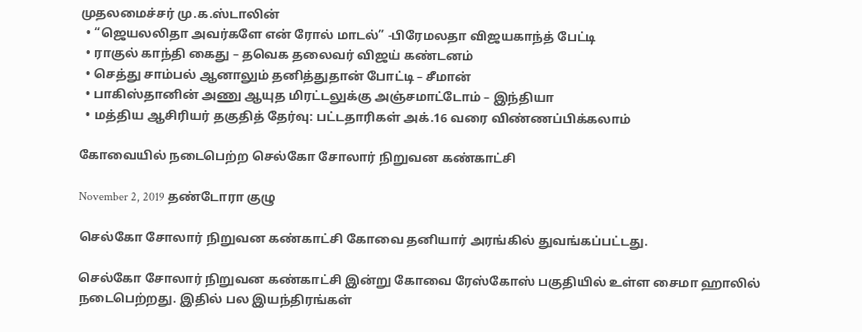முதலமைச்சர் மு.க.ஸ்டாலின்
  • “ஜெயலலிதா அவர்களே என் ரோல் மாடல்” -பிரேமலதா விஜயகாந்த் பேட்டி
  • ராகுல் காந்தி கைது – தவெக தலைவர் விஜய் கண்டனம்
  • செத்து சாம்பல் ஆனாலும் தனித்துதான் போட்டி – சீமான்
  • பாகிஸ்தானின் அணு ஆயுத மிரட்டலுக்கு அஞ்சமாட்டோம் – இந்தியா
  • மத்திய ஆசிரியர் தகுதித் தேர்வு: பட்டதாரிகள் அக்.16 வரை விண்ணப்பிக்கலாம்

கோவையில் நடைபெற்ற செல்கோ சோலார் நிறுவன கண்காட்சி

November 2, 2019 தண்டோரா குழு

செல்கோ சோலார் நிறுவன கண்காட்சி கோவை தனியார் அரங்கில் துவங்கப்பட்டது.

செல்கோ சோலார் நிறுவன கண்காட்சி இன்று கோவை ரேஸ்கோஸ் பகுதியில் உள்ள சைமா ஹாலில் நடைபெற்றது. இதில் பல இயந்திரங்கள்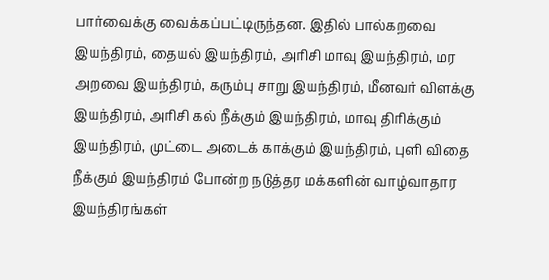பார்வைக்கு வைக்கப்பட்டிருந்தன. இதில் பால்கறவை இயந்திரம், தையல் இயந்திரம், அரிசி மாவு இயந்திரம், மர அறவை இயந்திரம், கரும்பு சாறு இயந்திரம், மீனவர் விளக்கு இயந்திரம், அரிசி கல் நீக்கும் இயந்திரம், மாவு திரிக்கும் இயந்திரம், முட்டை அடைக் காக்கும் இயந்திரம், புளி விதை நீக்கும் இயந்திரம் போன்ற நடுத்தர மக்களின் வாழ்வாதார இயந்திரங்கள்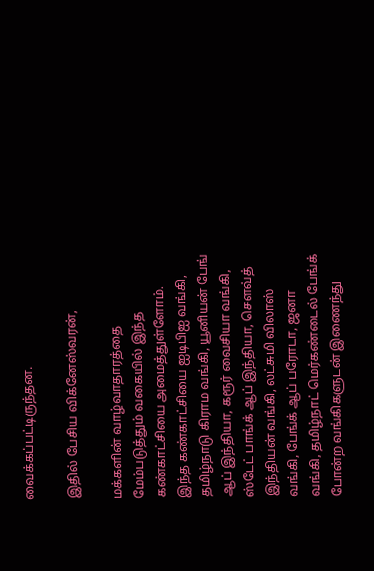வைக்கப்பட்டிருந்தன.

இதில் பேசிய விக்னேஸ்வரன்,

மக்களின் வாழ்வாதாரத்தை மேம்படுத்தும் வகையில் இந்த கண்காட்சியை அமைத்துள்ளோம். இந்த கண்காட்சியை ஐடிபிஐ வங்கி, தமிழ்நாடு கிராம வங்கி, யூனியன் பேங் ஆப் இந்தியா, கரூர் வைசியா வங்கி, ஸ்டேட் பாங்க் ஆப் இந்தியா, செளவ்த் இந்தியன் வங்கி, லட்சுமி விலாஸ் வங்கி, பேங்க் ஆப் பரோடா, ஜனா வங்கி, தமிழ்நாட் மெர்கண்டைல் பேங்க் போன்ற வங்கிகளுடன் இணைந்து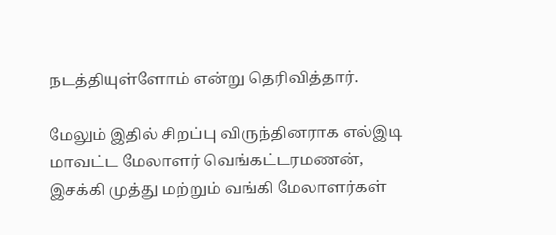நடத்தியுள்ளோம் என்று தெரிவித்தார்.

மேலும் இதில் சிறப்பு விருந்தினராக எல்இடி மாவட்ட மேலாளர் வெங்கட்டரமணன், இசக்கி முத்து மற்றும் வங்கி மேலாளர்கள்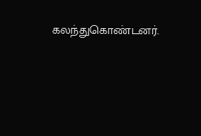கலந்துகொண்டனர்.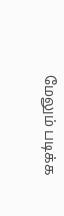மேலும் படிக்க